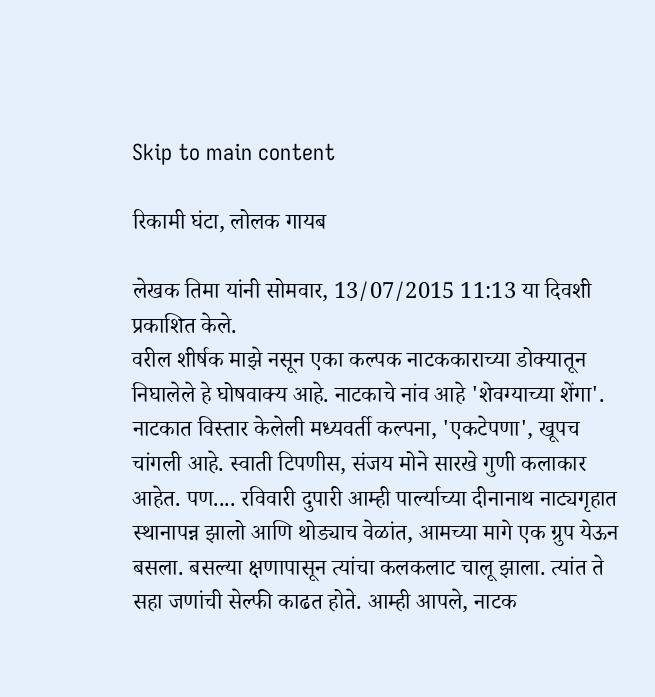Skip to main content

रिकामी घंटा, लोलक गायब

लेखक तिमा यांनी सोमवार, 13/07/2015 11:13 या दिवशी प्रकाशित केले.
वरील शीर्षक माझे नसून एका कल्पक नाटककाराच्या डोक्यातून निघालेले हे घोषवाक्य आहे. नाटकाचे नांव आहे 'शेवग्याच्या शेंगा'. नाटकात विस्तार केलेली मध्यवर्ती कल्पना, 'एकटेपणा', खूपच चांगली आहे. स्वाती टिपणीस, संजय मोने सारखे गुणी कलाकार आहेत. पण.... रविवारी दुपारी आम्ही पार्ल्याच्या दीनानाथ नाट्यगृहात स्थानापन्न झालो आणि थोड्याच वेळांत, आमच्या मागे एक ग्रुप येऊन बसला. बसल्या क्षणापासून त्यांचा कलकलाट चालू झाला. त्यांत ते सहा जणांची सेल्फी काढत होते. आम्ही आपले, नाटक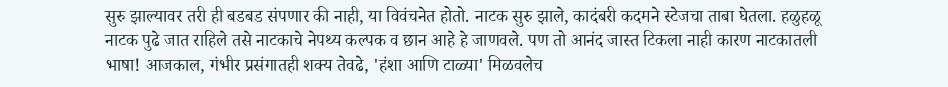सुरु झाल्यावर तरी ही बडबड संपणार की नाही, या विवंचनेत होतो. नाटक सुरु झाले, कादंबरी कदमने स्टेजचा ताबा घेतला. हळुहळू नाटक पुढे जात राहिले तसे नाटकाचे नेपथ्य कल्पक व छान आहे हे जाणवले. पण तो आनंद जास्त टिकला नाही कारण नाटकातली भाषा! आजकाल, गंभीर प्रसंगातही शक्य तेवढे, 'हंशा आणि टाळ्या' मिळवलेच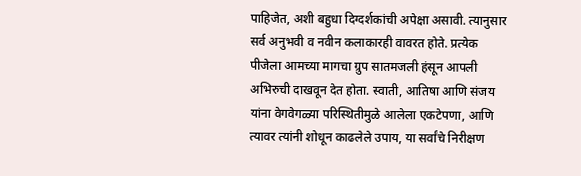पाहिजेत, अशी बहुधा दिग्दर्शकांची अपेक्षा असावी. त्यानुसार सर्व अनुभवी व नवीन कलाकारही वावरत होते. प्रत्येक पीजेला आमच्या मागचा ग्रुप सातमजली हंसून आपली अभिरुची दाखवून देत होता. स्वाती, आतिषा आणि संजय यांना वेगवेगळ्या परिस्थितीमुळे आलेला एकटेपणा, आणि त्यावर त्यांनी शोधून काढलेले उपाय, या सर्वांचे निरीक्षण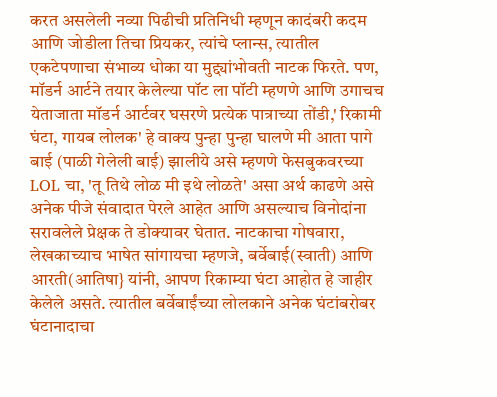करत असलेली नव्या पिढीची प्रतिनिधी म्हणून कादंबरी कदम आणि जोडीला तिचा प्रियकर, त्यांचे प्लान्स, त्यातील एकटेपणाचा संभाव्य धोका या मुद्द्यांभोवती नाटक फिरते. पण, मॉडर्न आर्टने तयार केलेल्या पॉट ला पॉटी म्हणणे आणि उगाचच येताजाता मॉडर्न आर्टवर घसरणे प्रत्येक पात्राच्या तोंडी,' रिकामी घंटा, गायब लोलक' हे वाक्य पुन्हा पुन्हा घालणे मी आता पागे बाई (पाळी गेलेली बाई) झालीये असे म्हणणे फेसबुकवरच्या LOL चा, 'तू तिथे लोळ मी इथे लोळते' असा अर्थ काढणे असे अनेक पीजे संवादात पेरले आहेत आणि असल्याच विनोदांना सरावलेले प्रेक्षक ते डोक्यावर घेतात. नाटकाचा गोषवारा, लेखकाच्याच भाषेत सांगायचा म्हणजे, बर्वेबाई(स्वाती) आणि आरती(आतिषा} यांनी, आपण रिकाम्या घंटा आहोत हे जाहीर केलेले असते. त्यातील बर्वेबाईंच्या लोलकाने अनेक घंटांबरोबर घंटानादाचा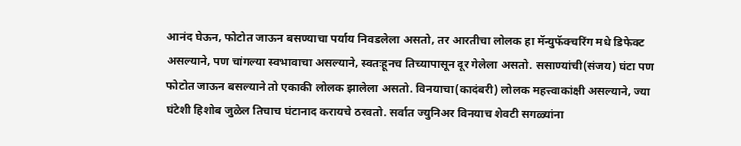आनंद घेऊन, फोटोत जाऊन बसण्याचा पर्याय निवडलेला असतो, तर आरतीचा लोलक हा मॅन्युफॅक्चरिंग मधे डिफेक्ट असल्याने, पण चांगल्या स्वभावाचा असल्याने, स्वतःहूनच तिच्यापासून दूर गेलेला असतो. ससाण्यांची(संजय) घंटा पण फोटोत जाऊन बसल्याने तो एकाकी लोलक झालेला असतो. विनयाचा(कादंबरी) लोलक महत्त्वाकांक्षी असल्याने, ज्या घंटेशी हिशोब जुळेल तिचाच घंटानाद करायचे ठरवतो. सर्वात ज्युनिअर विनयाच शेवटी सगळ्यांना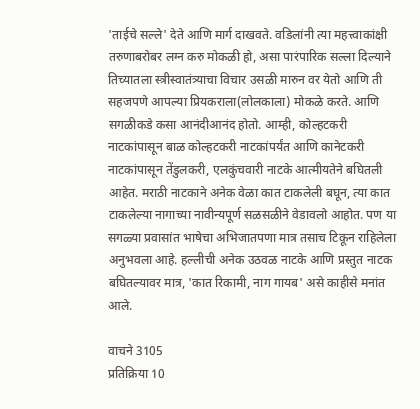'ताईचे सल्ले' देते आणि मार्ग दाखवते. वडिलांनी त्या महत्त्वाकांक्षी तरुणाबरोबर लग्न करु मोकळी हो, असा पारंपारिक सल्ला दिल्याने तिच्यातला स्त्रीस्वातंत्र्याचा विचार उसळी मारुन वर येतो आणि ती सहजपणे आपल्या प्रियकराला(लोलकाला) मोकळे करते. आणि सगळीकडे कसा आनंदीआनंद होतो. आम्ही, कोल्हटकरी नाटकांपासून बाळ कोल्हटकरी नाटकांपर्यंत आणि कानेटकरी नाटकांपासून तेंडुलकरी, एलकुंचवारी नाटके आत्मीयतेने बघितली आहेत. मराठी नाटकाने अनेक वेळा कात टाकलेली बघून, त्या कात टाकलेल्या नागाच्या नावीन्यपूर्ण सळसळीने वेडावलो आहोत. पण या सगळ्या प्रवासांत भाषेचा अभिजातपणा मात्र तसाच टिकून राहिलेला अनुभवला आहे. हल्लीची अनेक उठवळ नाटके आणि प्रस्तुत नाटक बघितल्यावर मात्र, 'कात रिकामी, नाग गायब' असे काहीसे मनांत आले.

वाचने 3105
प्रतिक्रिया 10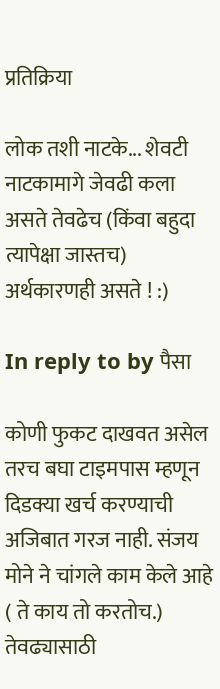प्रतिक्रिया

लोक तशी नाटके... शेवटी नाटकामागे जेवढी कला असते तेवढेच (किंवा बहुदा त्यापेक्षा जास्तच) अर्थकारणही असते ! :)

In reply to by पैसा

कोणी फुकट दाखवत असेल तरच बघा टाइमपास म्हणून दिडक्या खर्च करण्याची अजिबात गरज नाही. संजय मोने ने चांगले काम केले आहे ( ते काय तो करतोच.) तेवढ्यासाठी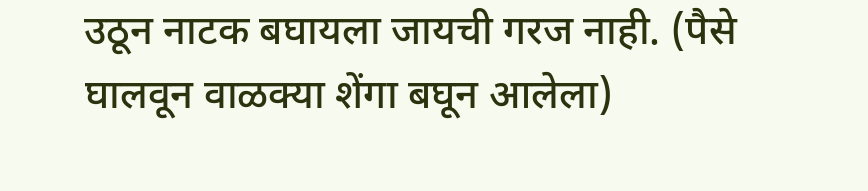उठून नाटक बघायला जायची गरज नाही. (पैसे घालवून वाळक्या शेंगा बघून आलेला)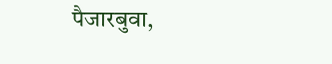पैजारबुवा,